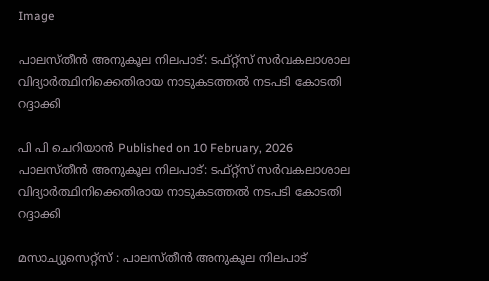Image

പാലസ്തീന്‍ അനുകൂല നിലപാട്: ടഫ്റ്റ്സ് സര്‍വകലാശാല വിദ്യാര്‍ത്ഥിനിക്കെതിരായ നാടുകടത്തല്‍ നടപടി കോടതി റദ്ദാക്കി

പി പി ചെറിയാന്‍ Published on 10 February, 2026
പാലസ്തീന്‍ അനുകൂല നിലപാട്: ടഫ്റ്റ്സ് സര്‍വകലാശാല വിദ്യാര്‍ത്ഥിനിക്കെതിരായ നാടുകടത്തല്‍ നടപടി കോടതി റദ്ദാക്കി

മസാച്യുസെറ്റ്സ് : പാലസ്തീന്‍ അനുകൂല നിലപാട്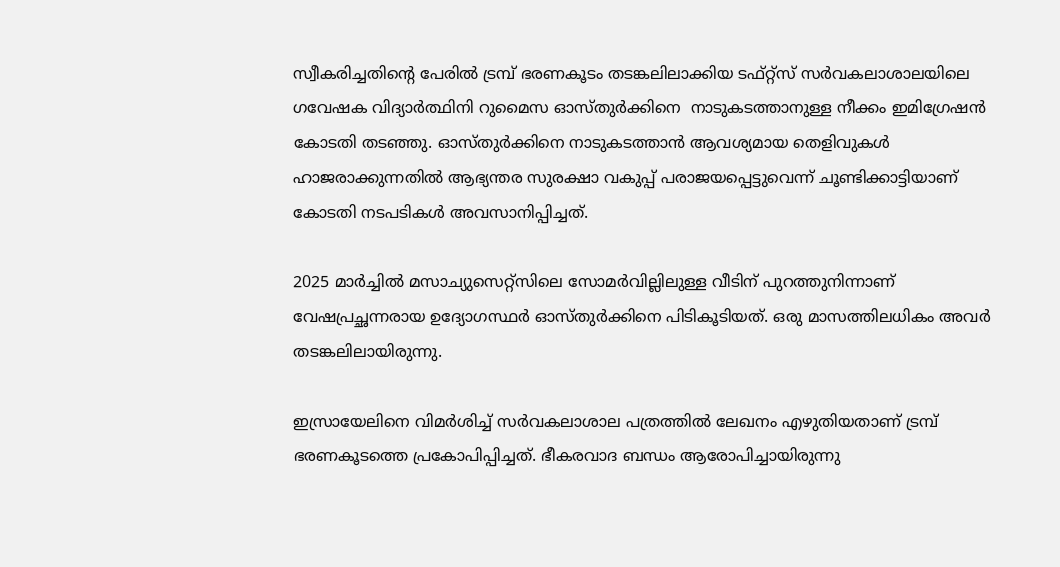സ്വീകരിച്ചതിന്റെ പേരില്‍ ട്രമ്പ് ഭരണകൂടം തടങ്കലിലാക്കിയ ടഫ്റ്റ്സ് സര്‍വകലാശാലയിലെ ഗവേഷക വിദ്യാര്‍ത്ഥിനി റുമൈസ ഓസ്തുര്‍ക്കിനെ  നാടുകടത്താനുള്ള നീക്കം ഇമിഗ്രേഷന്‍ കോടതി തടഞ്ഞു. ഓസ്തുര്‍ക്കിനെ നാടുകടത്താന്‍ ആവശ്യമായ തെളിവുകള്‍ ഹാജരാക്കുന്നതില്‍ ആഭ്യന്തര സുരക്ഷാ വകുപ്പ് പരാജയപ്പെട്ടുവെന്ന് ചൂണ്ടിക്കാട്ടിയാണ് കോടതി നടപടികള്‍ അവസാനിപ്പിച്ചത്.

2025 മാര്‍ച്ചില്‍ മസാച്യുസെറ്റ്സിലെ സോമര്‍വില്ലിലുള്ള വീടിന് പുറത്തുനിന്നാണ് വേഷപ്രച്ഛന്നരായ ഉദ്യോഗസ്ഥര്‍ ഓസ്തുര്‍ക്കിനെ പിടികൂടിയത്. ഒരു മാസത്തിലധികം അവര്‍ തടങ്കലിലായിരുന്നു.

ഇസ്രായേലിനെ വിമര്‍ശിച്ച് സര്‍വകലാശാല പത്രത്തില്‍ ലേഖനം എഴുതിയതാണ് ട്രമ്പ് ഭരണകൂടത്തെ പ്രകോപിപ്പിച്ചത്. ഭീകരവാദ ബന്ധം ആരോപിച്ചായിരുന്നു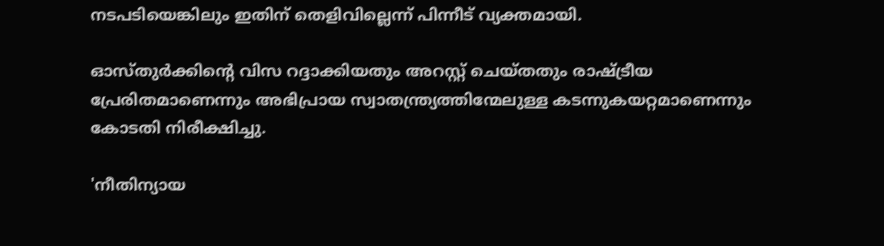നടപടിയെങ്കിലും ഇതിന് തെളിവില്ലെന്ന് പിന്നീട് വ്യക്തമായി.

ഓസ്തുര്‍ക്കിന്റെ വിസ റദ്ദാക്കിയതും അറസ്റ്റ് ചെയ്തതും രാഷ്ട്രീയ പ്രേരിതമാണെന്നും അഭിപ്രായ സ്വാതന്ത്ര്യത്തിന്മേലുള്ള കടന്നുകയറ്റമാണെന്നും കോടതി നിരീക്ഷിച്ചു.

'നീതിന്യായ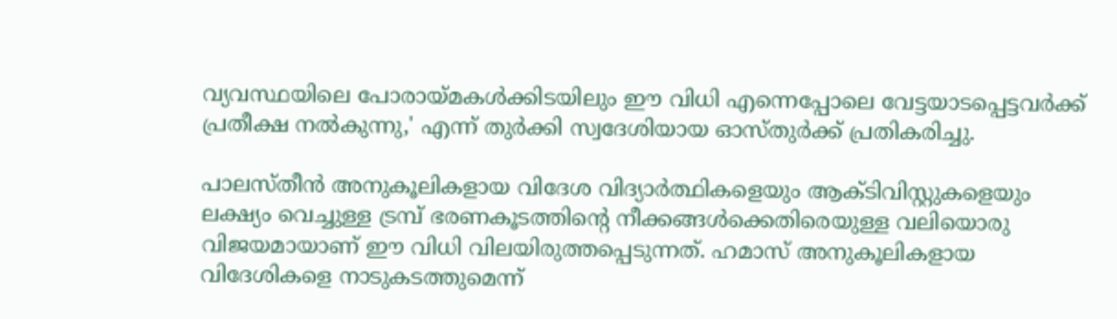വ്യവസ്ഥയിലെ പോരായ്മകള്‍ക്കിടയിലും ഈ വിധി എന്നെപ്പോലെ വേട്ടയാടപ്പെട്ടവര്‍ക്ക് പ്രതീക്ഷ നല്‍കുന്നു,' എന്ന് തുര്‍ക്കി സ്വദേശിയായ ഓസ്തുര്‍ക്ക് പ്രതികരിച്ചു.

പാലസ്തീന്‍ അനുകൂലികളായ വിദേശ വിദ്യാര്‍ത്ഥികളെയും ആക്ടിവിസ്റ്റുകളെയും ലക്ഷ്യം വെച്ചുള്ള ട്രമ്പ് ഭരണകൂടത്തിന്റെ നീക്കങ്ങള്‍ക്കെതിരെയുള്ള വലിയൊരു വിജയമായാണ് ഈ വിധി വിലയിരുത്തപ്പെടുന്നത്. ഹമാസ് അനുകൂലികളായ വിദേശികളെ നാടുകടത്തുമെന്ന്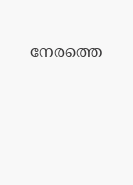നേരത്തെ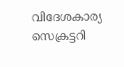വിദേശകാര്യ സെക്രട്ടറി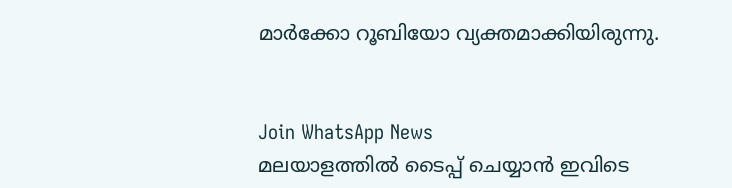മാര്‍ക്കോ റൂബിയോ വ്യക്തമാക്കിയിരുന്നു.


Join WhatsApp News
മലയാളത്തില്‍ ടൈപ്പ് ചെയ്യാന്‍ ഇവിടെ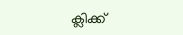ക്ലിക്ക്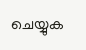ചെയ്യുക